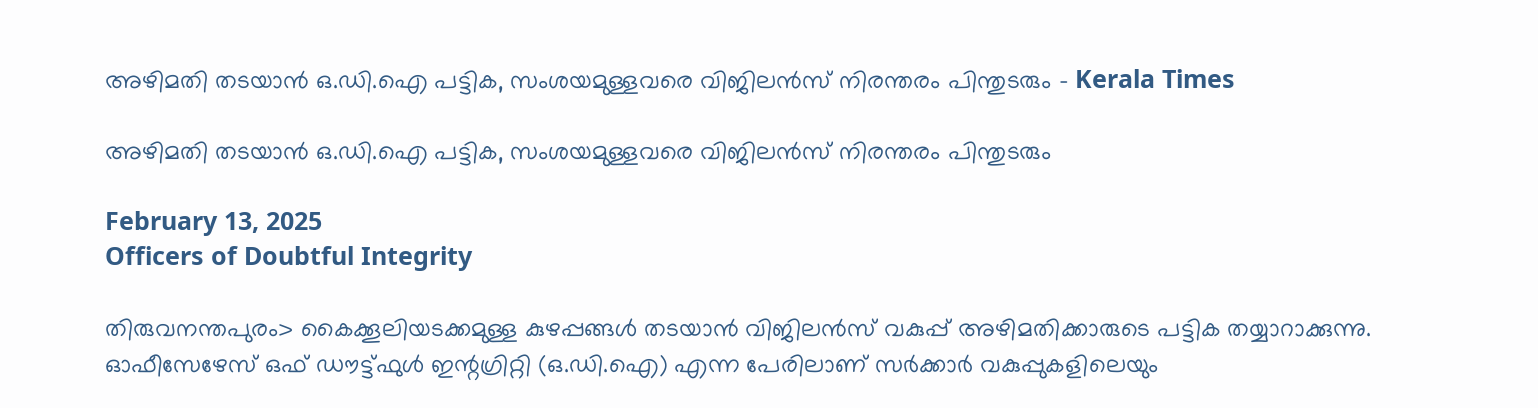അഴിമതി തടയാൻ ഒ.ഡി.ഐ പട്ടിക, സംശയമുള്ളവരെ വിജിലൻസ് നിരന്തരം പിന്തുടരും - Kerala Times

അഴിമതി തടയാൻ ഒ.ഡി.ഐ പട്ടിക, സംശയമുള്ളവരെ വിജിലൻസ് നിരന്തരം പിന്തുടരും

February 13, 2025
Officers of Doubtful Integrity

തിരുവനന്തപുരം> കൈക്കൂലിയടക്കമുള്ള കുഴപ്പങ്ങൾ തടയാൻ വിജിലൻസ് വകുപ്പ് അഴിമതിക്കാരുടെ പട്ടിക തയ്യാറാക്കുന്നു. ഓഫീസേഴേസ് ഒഫ് ഡൗട്ട്ഫുൾ ഇന്റഗ്രിറ്റി (ഒ.ഡി.ഐ) എന്ന പേരിലാണ് സർക്കാർ വകുപ്പുകളിലെയും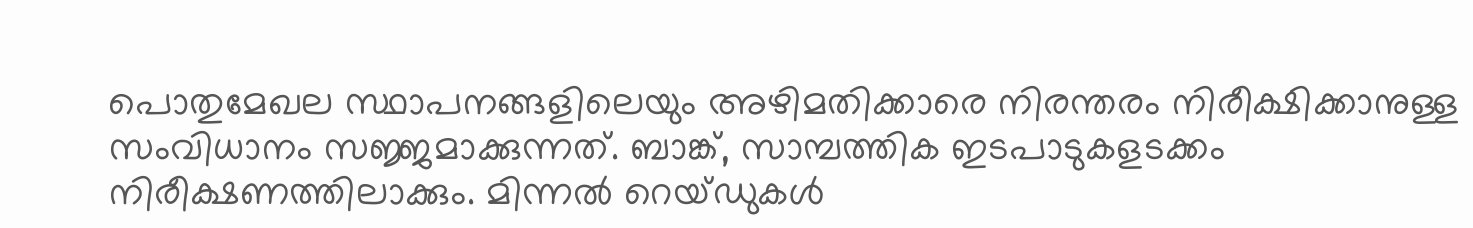പൊതുമേഖല സ്ഥാപനങ്ങളിലെയും അഴിമതിക്കാരെ നിരന്തരം നിരീക്ഷിക്കാനുള്ള സംവിധാനം സജ്ജമാക്കുന്നത്. ബാങ്ക്, സാമ്പത്തിക ഇടപാടുകളടക്കം നിരീക്ഷണത്തിലാക്കും. മിന്നൽ റെയ്ഡുകൾ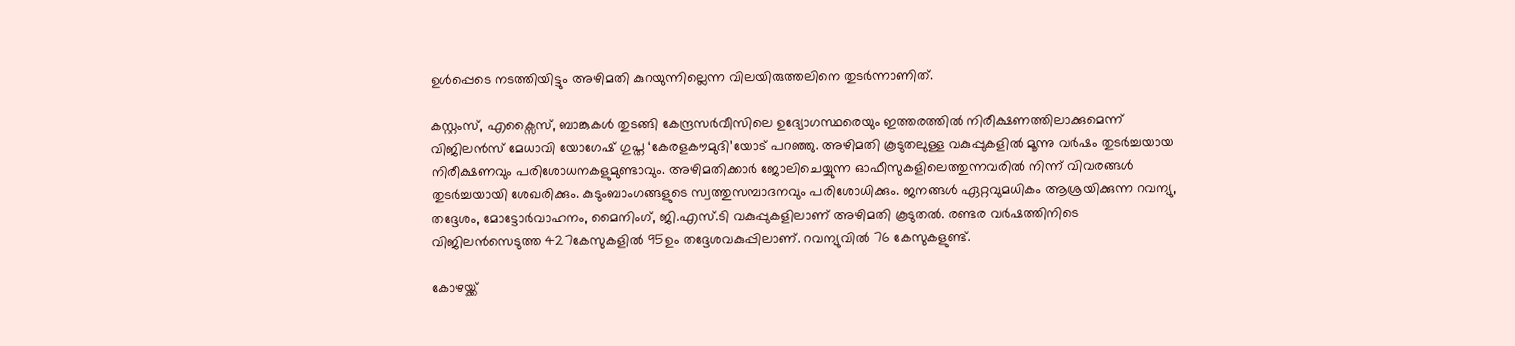ഉൾപ്പെടെ നടത്തിയിട്ടും അഴിമതി കുറയുന്നില്ലെന്ന വിലയിരുത്തലിനെ തുടർന്നാണിത്.

കസ്റ്റംസ്, എക്സൈസ്, ബാങ്കുകൾ തുടങ്ങി കേന്ദ്രസർവീസിലെ ഉദ്യോഗസ്ഥരെയും ഇത്തരത്തിൽ നിരീക്ഷണത്തിലാക്കുമെന്ന് വിജിലൻസ് മേധാവി യോഗേഷ് ഗുപ്ത ‘കേരളകൗമുദി’യോട് പറഞ്ഞു. അഴിമതി കൂടുതലുള്ള വകുപ്പുകളിൽ മൂന്നു വർഷം തുടർച്ചയായ നിരീക്ഷണവും പരിശോധനകളുമുണ്ടാവും. അഴിമതിക്കാർ ജോലിചെയ്യുന്ന ഓഫീസുകളിലെത്തുന്നവരിൽ നിന്ന് വിവരങ്ങൾ തുടർച്ചയായി ശേഖരിക്കും. കുടുംബാംഗങ്ങളുടെ സ്വത്തുസമ്പാദനവും പരിശോധിക്കും. ജനങ്ങൾ ഏറ്റവുമധികം ആശ്രയിക്കുന്ന റവന്യു, തദ്ദേശം, മോട്ടോർവാഹനം, മൈനിംഗ്, ജി.എസ്.ടി വകുപ്പുകളിലാണ് അഴിമതി കൂടുതൽ. രണ്ടര വർഷത്തിനിടെ വിജിലൻസെടുത്ത 427കേസുകളിൽ 95ഉം തദ്ദേശവകുപ്പിലാണ്. റവന്യുവിൽ 76 കേസുകളുണ്ട്.

കോഴയ്ക്ക്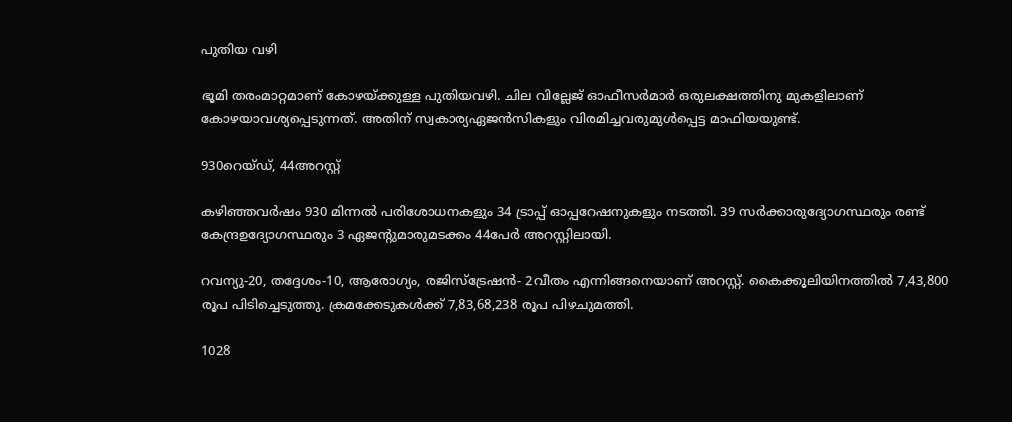പുതിയ വഴി

ഭൂമി തരംമാറ്റമാണ് കോഴയ്ക്കുള്ള പുതിയവഴി. ചില വില്ലേജ് ഓഫീസർമാർ ഒരുലക്ഷത്തിനു മുകളിലാണ് കോഴയാവശ്യപ്പെടുന്നത്. അതിന് സ്വകാര്യഏജൻസികളും വിരമിച്ചവരുമുൾപ്പെട്ട മാഫിയയുണ്ട്.

930റെയ്ഡ്, 44അറസ്റ്റ്

കഴിഞ്ഞവർഷം 930 മിന്നൽ പരിശോധനകളും 34 ട്രാപ്പ് ഓപ്പറേഷനുകളും നടത്തി. 39 സർക്കാരുദ്യോഗസ്ഥരും രണ്ട് കേന്ദ്രഉദ്യോഗസ്ഥരും 3 ഏജന്റുമാരുമടക്കം 44പേർ അറസ്റ്റിലായി.

റവന്യു-20, തദ്ദേശം-10, ആരോഗ്യം, രജിസ്ട്രേഷൻ- 2വീതം എന്നിങ്ങനെയാണ് അറസ്റ്റ്. കൈക്കൂലിയിനത്തിൽ 7,43,800 രൂപ പിടിച്ചെടുത്തു. ക്രമക്കേടുകൾക്ക് 7,83,68,238 രൂപ പിഴചുമത്തി.

1028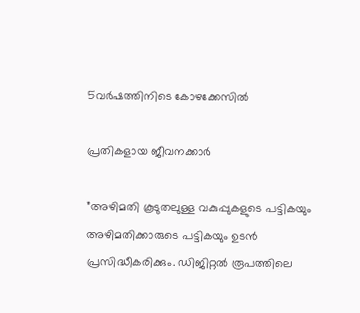5വർഷത്തിനിടെ കോഴക്കേസിൽ

പ്രതികളായ ജീവനക്കാർ

”അഴിമതി കൂടുതലുള്ള വകുപ്പുകളുടെ പട്ടികയും അഴിമതിക്കാരുടെ പട്ടികയും ഉടൻ പ്രസിദ്ധീകരിക്കും. ഡിജിറ്റൽ രൂപത്തിലെ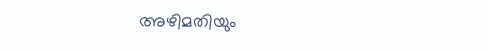അഴിമതിയും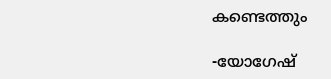കണ്ടെത്തും

-യോഗേഷ്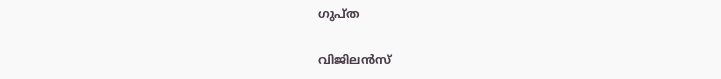ഗുപ്ത

വിജിലൻസ്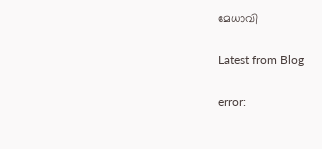മേധാവി

Latest from Blog

error: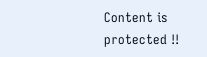Content is protected !!